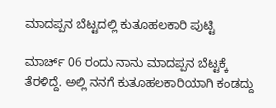ಮಾದಪ್ಪನ ಬೆಟ್ಟದಲ್ಲಿ ಕುತೂಹಲಕಾರಿ ಪುಟ್ಟಿ

ಮಾರ್ಚ್ 06 ರಂದು ನಾನು ಮಾದಪ್ಪನ ಬೆಟ್ಟಕ್ಕೆ ತೆರಳಿದ್ದೆ. ಅಲ್ಲಿ ನನಗೆ ಕುತೂಹಲಕಾರಿಯಾಗಿ ಕಂಡದ್ದು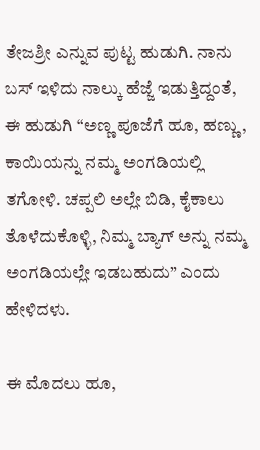ತೇಜಶ್ರೀ ಎನ್ನುವ ಪುಟ್ಟ ಹುಡುಗಿ. ನಾನು ಬಸ್ ಇಳಿದು ನಾಲ್ಕು ಹೆಜ್ಜೆ ಇಡುತ್ತಿದ್ದಂತೆ, ಈ ಹುಡುಗಿ “ಅಣ್ಣ ಪೂಜೆಗೆ ಹೂ, ಹಣ್ಣು, ಕಾಯಿಯನ್ನು ನಮ್ಮ ಅಂಗಡಿಯಲ್ಲಿ ತಗೋಳಿ. ಚಪ್ಪಲಿ ಅಲ್ಲೇ ಬಿಡಿ, ಕೈಕಾಲು ತೊಳೆದುಕೊಳ್ಳಿ, ನಿಮ್ಮ ಬ್ಯಾಗ್ ಅನ್ನು ನಮ್ಮ ಅಂಗಡಿಯಲ್ಲೇ ಇಡಬಹುದು” ಎಂದು ಹೇಳಿದಳು.

ಈ ಮೊದಲು ಹೂ,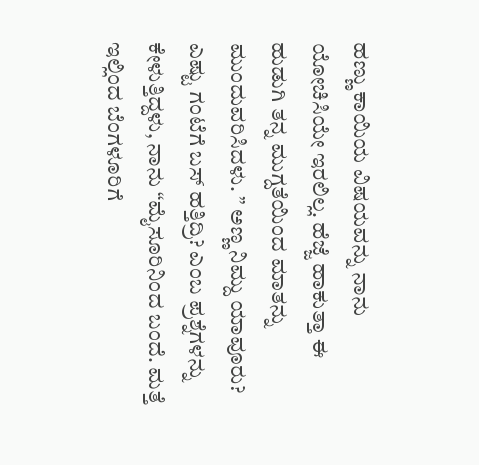ಹಣ್ಣು ಕಾಯಿಯ ವಿಷಯವನ್ನು ನಾನು ಯೋಚಿಸಿಯೇ ಇರಲಿಲ್ಲ. ಹೆಜ್ಜೆ ಹಾಕುತ್ತಾ ಈ ಹುಡುಗಿ ತನ್ನ ಮುಗ್ದತೆಯಿಂದ ಮಾತನ್ನು ಮುಂದುವರಿಸಿದಳು. ” ಅಣ್ಣ ನಿಮ್ದು ಯಾವೂರು? ಎಷ್ಟು ಗಂಟೆಗೆ ಬಸ್ ಹತ್ತಿದ್ರಿ? ಎಂಬ ಪ್ರಶ್ನೆಗಳನ್ನು ಕೇಳುತ್ತಿದ್ದಳು, ನಾನು “ಮೈಸೂರಿನಿಂದ ಬಂದೆ. ಮತ್ತೆ ಇಲ್ಲಿಂದ ಬೆಂಗಳೂರಿಗೆ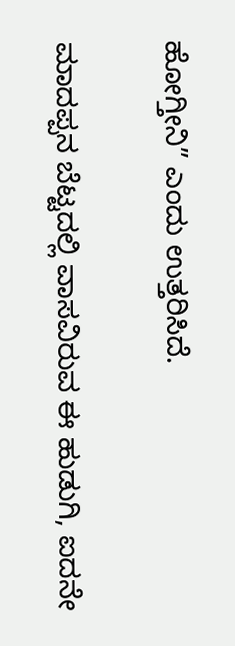ಹೋಗ್ತೀನಿ” ಎಂದು ಉತ್ತರಿಸಿದೆ.

ಮಾದಪ್ಪನ ಬೆಟ್ಟದಲ್ಲಿ ವಾಸವಿರುವ ಈ ಹುಡುಗಿ, ಐದನೇ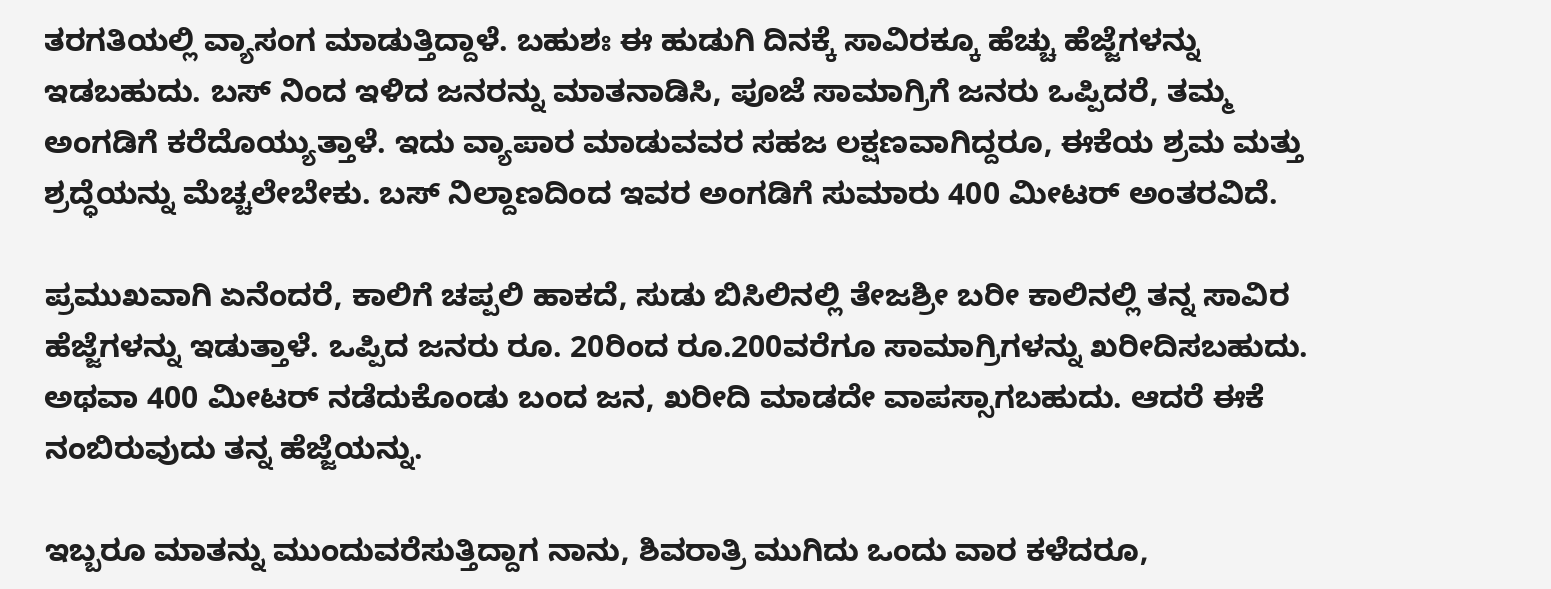ತರಗತಿಯಲ್ಲಿ ವ್ಯಾಸಂಗ ಮಾಡುತ್ತಿದ್ದಾಳೆ. ಬಹುಶಃ ಈ ಹುಡುಗಿ ದಿನಕ್ಕೆ ಸಾವಿರಕ್ಕೂ ಹೆಚ್ಚು ಹೆಜ್ಜೆಗಳನ್ನು ಇಡಬಹುದು. ಬಸ್ ನಿಂದ ಇಳಿದ ಜನರನ್ನು ಮಾತನಾಡಿಸಿ, ಪೂಜೆ ಸಾಮಾಗ್ರಿಗೆ ಜನರು ಒಪ್ಪಿದರೆ, ತಮ್ಮ ಅಂಗಡಿಗೆ ಕರೆದೊಯ್ಯುತ್ತಾಳೆ. ಇದು ವ್ಯಾಪಾರ ಮಾಡುವವರ ಸಹಜ ಲಕ್ಷಣವಾಗಿದ್ದರೂ, ಈಕೆಯ ಶ್ರಮ ಮತ್ತು ಶ್ರದ್ಧೆಯನ್ನು ಮೆಚ್ಚಲೇಬೇಕು. ಬಸ್ ನಿಲ್ದಾಣದಿಂದ ಇವರ ಅಂಗಡಿಗೆ ಸುಮಾರು 400 ಮೀಟರ್ ಅಂತರವಿದೆ.

ಪ್ರಮುಖವಾಗಿ ಏನೆಂದರೆ, ಕಾಲಿಗೆ ಚಪ್ಪಲಿ ಹಾಕದೆ, ಸುಡು ಬಿಸಿಲಿನಲ್ಲಿ ತೇಜಶ್ರೀ ಬರೀ ಕಾಲಿನಲ್ಲಿ ತನ್ನ ಸಾವಿರ ಹೆಜ್ಜೆಗಳನ್ನು ಇಡುತ್ತಾಳೆ. ಒಪ್ಪಿದ ಜನರು ರೂ. 20ರಿಂದ ರೂ.200ವರೆಗೂ ಸಾಮಾಗ್ರಿಗಳನ್ನು ಖರೀದಿಸಬಹುದು. ಅಥವಾ 400 ಮೀಟರ್ ನಡೆದುಕೊಂಡು ಬಂದ ಜನ, ಖರೀದಿ ಮಾಡದೇ ವಾಪಸ್ಸಾಗಬಹುದು. ಆದರೆ ಈಕೆ ನಂಬಿರುವುದು ತನ್ನ ಹೆಜ್ಜೆಯನ್ನು.

ಇಬ್ಬರೂ ಮಾತನ್ನು ಮುಂದುವರೆಸುತ್ತಿದ್ದಾಗ ನಾನು, ಶಿವರಾತ್ರಿ ಮುಗಿದು ಒಂದು ವಾರ ಕಳೆದರೂ,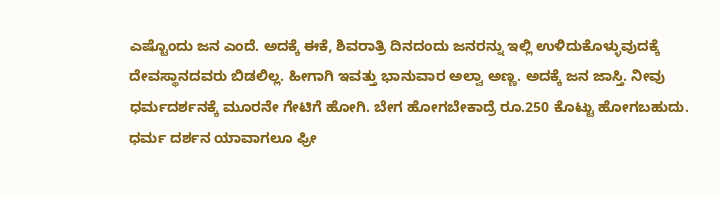ಎಷ್ಟೊಂದು ಜನ ಎಂದೆ. ಅದಕ್ಕೆ ಈಕೆ, ಶಿವರಾತ್ರಿ ದಿನದಂದು ಜನರನ್ನು ಇಲ್ಲಿ ಉಳಿದುಕೊಳ್ಳುವುದಕ್ಕೆ ದೇವಸ್ಥಾನದವರು ಬಿಡಲಿಲ್ಲ. ಹೀಗಾಗಿ ಇವತ್ತು ಭಾನುವಾರ ಅಲ್ವಾ ಅಣ್ಣ. ಅದಕ್ಕೆ ಜನ ಜಾಸ್ತಿ. ನೀವು ಧರ್ಮದರ್ಶನಕ್ಕೆ ಮೂರ‌ನೇ ಗೇಟಿಗೆ ಹೋಗಿ. ಬೇಗ ಹೋಗಬೇಕಾದ್ರೆ ರೂ.250 ಕೊಟ್ಟು ಹೋಗಬಹುದು. ಧರ್ಮ ದರ್ಶನ ಯಾವಾಗಲೂ ಫ್ರೀ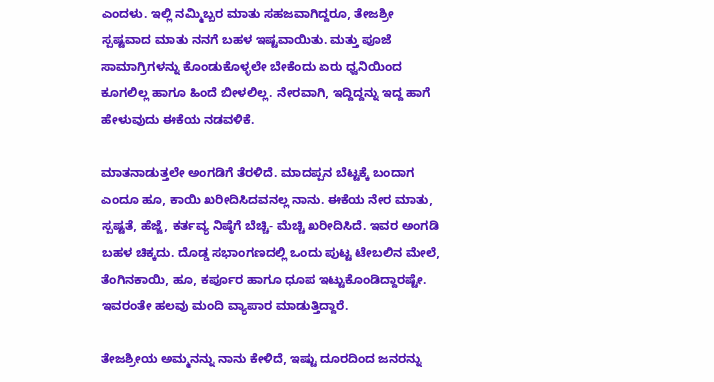ಎಂದಳು. ಇಲ್ಲಿ ನಮ್ಮಿಬ್ಬರ ಮಾತು ಸಹಜವಾಗಿದ್ದರೂ, ತೇಜಶ್ರೀ ಸ್ಪಷ್ಟವಾದ ಮಾತು ನನಗೆ ಬಹಳ ಇಷ್ಟವಾಯಿತು. ಮತ್ತು ಪೂಜೆ ಸಾಮಾಗ್ರಿಗಳನ್ನು ಕೊಂಡುಕೊಳ್ಳಲೇ ಬೇಕೆಂದು ಏರು ಧ್ವನಿಯಿಂದ ಕೂಗಲಿಲ್ಲ ಹಾಗೂ ಹಿಂದೆ ಬೀಳಲಿಲ್ಲ. ನೇರವಾಗಿ, ಇದ್ದಿದ್ದನ್ನು ಇದ್ದ ಹಾಗೆ ಹೇಳುವುದು ಈಕೆಯ ನಡವಳಿಕೆ.

ಮಾತನಾಡುತ್ತಲೇ ಅಂಗಡಿಗೆ ತೆರಳಿದೆ. ಮಾದಪ್ಪನ ಬೆಟ್ಟಕ್ಕೆ ಬಂದಾಗ ಎಂದೂ ಹೂ, ಕಾಯಿ ಖರೀದಿಸಿದವನಲ್ಲ ನಾನು. ಈಕೆಯ ನೇರ ಮಾತು, ಸ್ಪಷ್ಟತೆ, ಹೆಜ್ಜೆ, ಕರ್ತವ್ಯ ನಿಷ್ಠೆಗೆ ಬೆಚ್ಚಿ- ಮೆಚ್ಚಿ ಖರೀದಿಸಿದೆ. ಇವರ ಅಂಗಡಿ ಬಹಳ ಚಿಕ್ಕದು. ದೊಡ್ಡ ಸಭಾಂಗಣದಲ್ಲಿ ಒಂದು ಪುಟ್ಟ ಟೇಬಲಿನ ಮೇಲೆ, ತೆಂಗಿನಕಾಯಿ, ಹೂ, ಕರ್ಪೂರ ಹಾಗೂ ಧೂಪ ಇಟ್ಟುಕೊಂಡಿದ್ದಾರಷ್ಟೇ. ಇವರಂತೇ ಹಲವು ಮಂದಿ ವ್ಯಾಪಾರ ಮಾಡುತ್ತಿದ್ದಾರೆ.

ತೇಜಶ್ರೀಯ ಅಮ್ಮನನ್ನು ನಾನು ಕೇಳಿದೆ, ಇಷ್ಟು ದೂರದಿಂದ ಜನರನ್ನು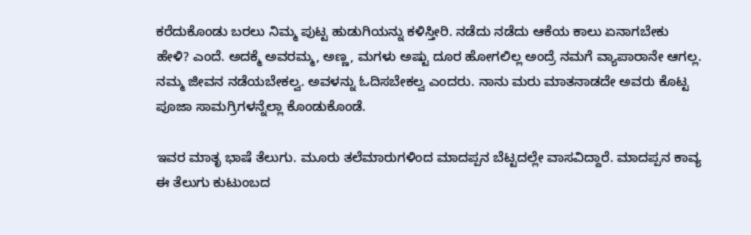ಕರೆದುಕೊಂಡು ಬರಲು ನಿಮ್ಮ ಪುಟ್ಟ ಹುಡುಗಿಯನ್ನು ಕಳಿಸ್ತೀರಿ. ನಡೆದು ನಡೆದು ಆಕೆಯ ಕಾಲು ಏನಾಗಬೇಕು ಹೇಳಿ? ಎಂದೆ. ಅದಕ್ಮೆ ಅವರಮ್ಮ, ಅಣ್ಣ, ಮಗಳು ಅಷ್ಟು ದೂರ ಹೋಗಲಿಲ್ಲ ಅಂದ್ರೆ ನಮಗೆ ವ್ಯಾಪಾರಾನೇ ಆಗಲ್ಲ. ನಮ್ಮ ಜೀವನ ನಡೆಯಬೇಕಲ್ವ. ಅವಳನ್ನು ಓದಿಸಬೇಕಲ್ವ ಎಂದರು. ನಾನು ಮರು ಮಾತನಾಡದೇ ಅವರು ಕೊಟ್ಟ ಪೂಜಾ ಸಾಮಗ್ರಿಗಳನ್ನೆಲ್ಲಾ ಕೊಂಡುಕೊಂಡೆ.

ಇವರ ಮಾತೃ ಭಾಷೆ ತೆಲುಗು. ಮೂರು ತಲೆಮಾರುಗಳಿಂದ ಮಾದಪ್ಪನ ಬೆಟ್ಟದಲ್ಲೇ ವಾಸವಿದ್ದಾರೆ. ಮಾದಪ್ಪನ ಕಾವ್ಯ ಈ ತೆಲುಗು ಕುಟುಂಬದ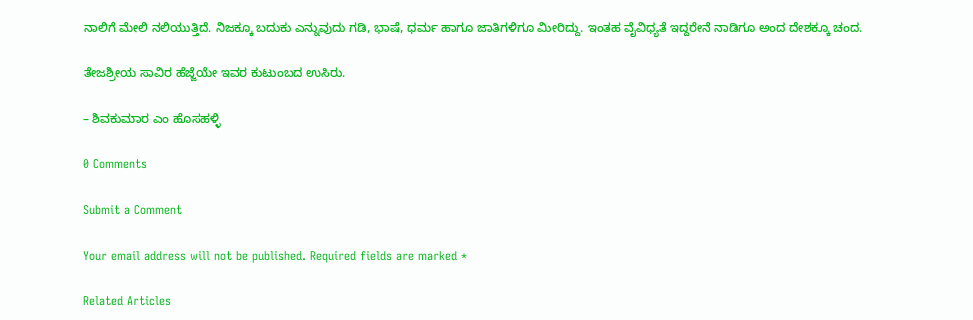ನಾಲಿಗೆ ಮೇಲಿ ನಲಿಯುತ್ತಿದೆ. ನಿಜಕ್ಕೂ ಬದುಕು ಎನ್ನುವುದು ಗಡಿ, ಭಾಷೆ, ಧರ್ಮ ಹಾಗೂ ಜಾತಿಗಳಿಗೂ ಮೀರಿದ್ದು. ಇಂತಹ ವೈವಿಧ್ಯತೆ ಇದ್ದರೇನೆ ನಾಡಿಗೂ ಅಂದ ದೇಶಕ್ಕೂ ಚಂದ.

ತೇಜಶ್ರೀಯ ಸಾವಿರ ಹೆಜ್ಜೆಯೇ ಇವರ ಕುಟುಂಬದ ಉಸಿರು.

– ಶಿವಕುಮಾರ ಎಂ ಹೊಸಹಳ್ಳಿ

0 Comments

Submit a Comment

Your email address will not be published. Required fields are marked *

Related Articles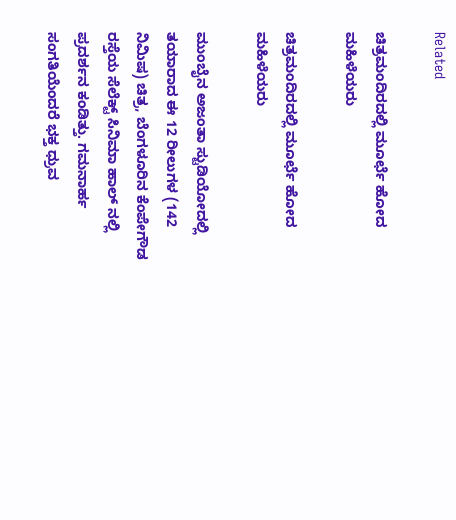Related

ಚಿತ್ರಮಂದಿರದಲ್ಲಿ ಮೂರ್ಛೆ ಹೋದ ಮಹಿಳೆಯರು

ಚಿತ್ರಮಂದಿರದಲ್ಲಿ ಮೂರ್ಛೆ ಹೋದ ಮಹಿಳೆಯರು

ಮುಂಬೈನ ಅಜಂತಾ ಸ್ಟುಡಿಯೋದಲ್ಲಿ ತಯಾರಾದ ಈ 12 ರೀಲುಗಳ (142 ನಿಮಿಷ) ಚಿತ್ರ, ಬೆಂಗಳೂರಿನ ಕೆಂಪೇಗೌಡ ರಸ್ತೆಯ ಸೆಲೆಕ್ಟ್ ಸಿನಿಮಾ ಹಾಲ್ ನಲ್ಲಿ ಪ್ರದರ್ಶನ ಕಂಡಿತ್ತು. ಗಮನಾರ್ಹ ಸಂಗತಿಯೆಂದರೆ ಭಕ್ತ ಧ್ರುವ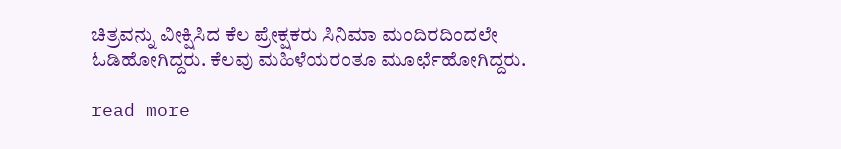ಚಿತ್ರವನ್ನು ವೀಕ್ಷಿಸಿದ ಕೆಲ ಪ್ರೇಕ್ಷಕರು ಸಿನಿಮಾ ಮಂದಿರದಿಂದಲೇ ಓಡಿಹೋಗಿದ್ದರು. ಕೆಲವು ಮಹಿಳೆಯರಂತೂ ಮೂರ್ಛೆಹೋಗಿದ್ದರು.

read more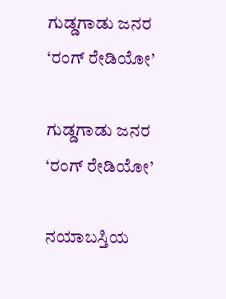ಗುಡ್ಡಗಾಡು ಜನರ ‘ರಂಗ್ ರೇಡಿಯೋ’

ಗುಡ್ಡಗಾಡು ಜನರ ‘ರಂಗ್ ರೇಡಿಯೋ’

ನಯಾಬಸ್ತಿಯ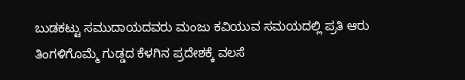ಬುಡಕಟ್ಟು ಸಮುದಾಯದವರು ಮಂಜು ಕವಿಯುವ ಸಮಯದಲ್ಲಿ ಪ್ರತಿ ಆರು ತಿಂಗಳಿಗೊಮ್ಮೆ ಗುಡ್ಡದ ಕೆಳಗಿನ ಪ್ರದೇಶಕ್ಕೆ ವಲಸೆ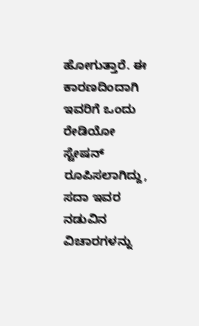ಹೋಗುತ್ತಾರೆ. ಈ ಕಾರಣದಿಂದಾಗಿ ಇವರಿಗೆ ಒಂದು ರೇಡಿಯೋ ಸ್ಟೇಷನ್ ರೂಪಿಸಲಾಗಿದ್ದು, ಸದಾ ಇವರ ನಡುವಿನ ವಿಚಾರಗಳನ್ನು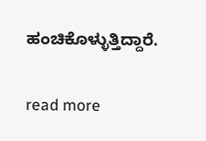ಹಂಚಿಕೊಳ್ಳುತ್ತಿದ್ದಾರೆ.

read more